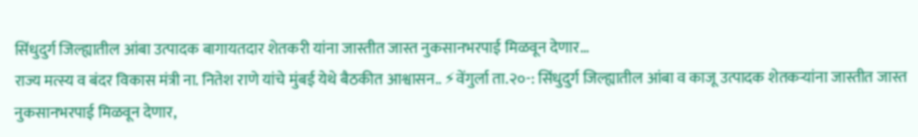सिंधुदुर्ग जिल्ह्यातील आंबा उत्पादक बागायतदार शेतकरी यांना जास्तीत जास्त नुकसानभरपाई मिळवून देणार…
राज्य मत्स्य व बंदर विकास मंत्री ना. नितेश राणे यांचे मुंबई येथे बैठकीत आश्वासन.. ⚡वेंगुर्ला ता.२०-: सिंधुदुर्ग जिल्ह्यातील आंबा व काजू उत्पादक शेतकऱ्यांना जास्तीत जास्त नुकसानभरपाई मिळवून देणार,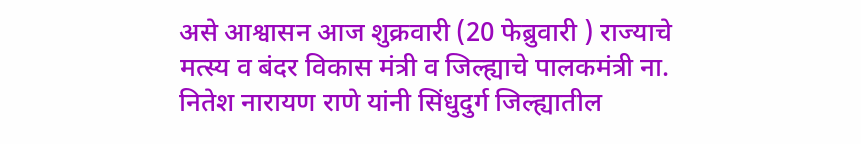असे आश्वासन आज शुक्रवारी (20 फेब्रुवारी ) राज्याचे मत्स्य व बंदर विकास मंत्री व जिल्ह्याचे पालकमंत्री ना. नितेश नारायण राणे यांनी सिंधुदुर्ग जिल्ह्यातील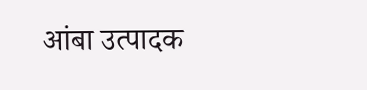आंबा उत्पादक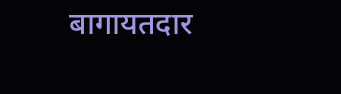बागायतदार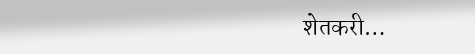शेतकरी…